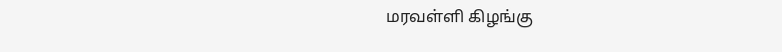மரவள்ளி கிழங்கு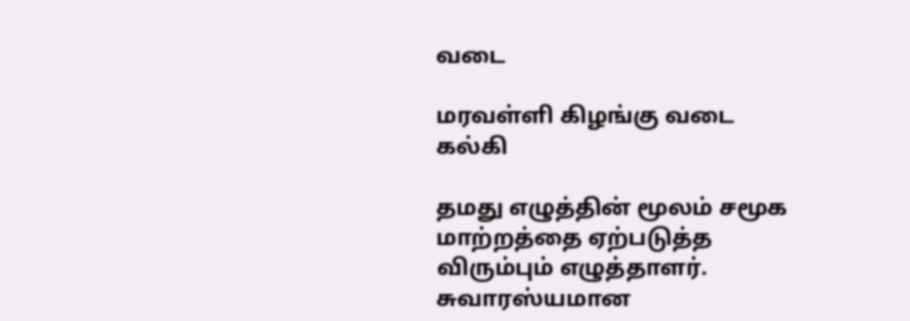வடை

மரவள்ளி கிழங்கு வடை
கல்கி

தமது எழுத்தின் மூலம் சமூக மாற்றத்தை ஏற்படுத்த விரும்பும் எழுத்தாளர். சுவாரஸ்யமான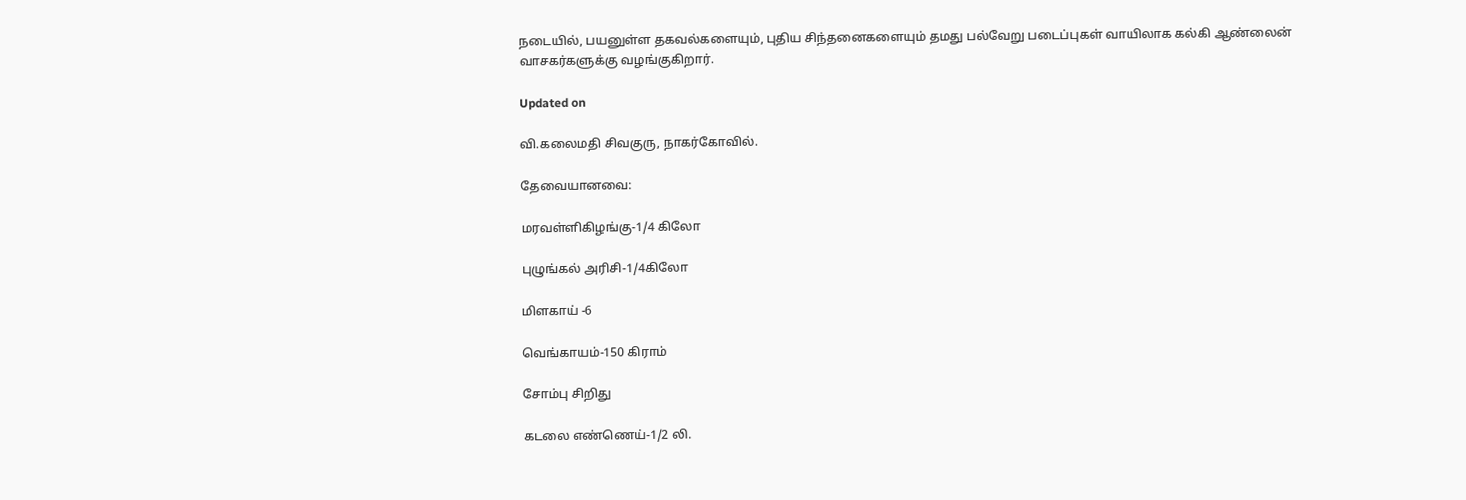நடையில், பயனுள்ள தகவல்களையும், புதிய சிந்தனைகளையும் தமது பல்வேறு படைப்புகள் வாயிலாக கல்கி ஆண்லைன் வாசகர்களுக்கு வழங்குகிறார்.

Updated on

வி.கலைமதி சிவகுரு, நாகர்கோவில்.

தேவையானவை:

மரவள்ளிகிழங்கு-1/4 கிலோ

புழுங்கல் அரிசி-1/4கிலோ

மிளகாய் -6

வெங்காயம்-150 கிராம்

சோம்பு சிறிது

கடலை எண்ணெய்-1/2 லி.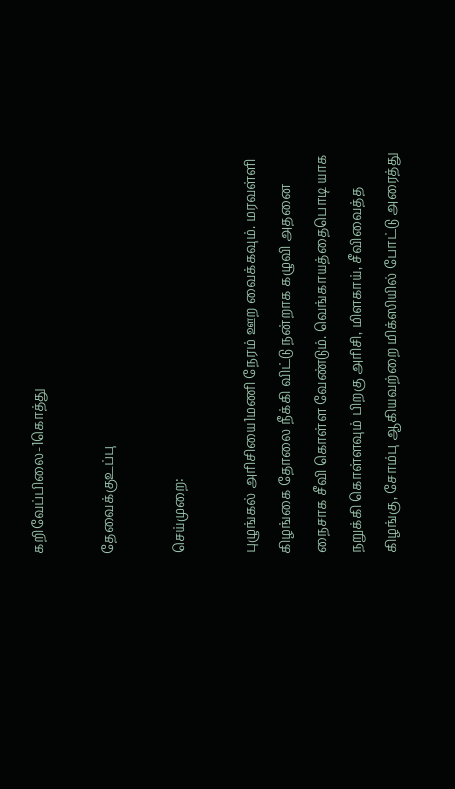கறிவேப்பிலை-1கொத்து

தேவைக்குஉப்பு

செய்முறை:

புழுங்கல் அரிசியை1மணி நேரம் ஊற வைக்கவும். மரவள்ளி கிழங்கை தோலை நீக்கி விட்டு நன்றாக கழுவி அதனை நைசாக சீவி கொள்ள வேண்டும். வெங்காயத்தைபொடி யாக நறுக்கி கொள்ளவும் பிறகு அரிசி, மிளகாய், சீவிவைத்த கிழங்கு, சோம்பு ஆகியவற்றை மிக்ஸியில் போட்டு அரைத்து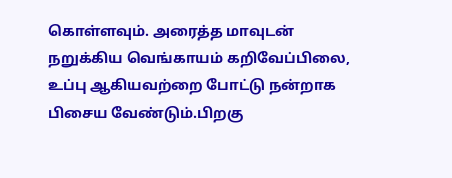கொள்ளவும். அரைத்த மாவுடன் நறுக்கிய வெங்காயம் கறிவேப்பிலை, உப்பு ஆகியவற்றை போட்டு நன்றாக பிசைய வேண்டும்.பிறகு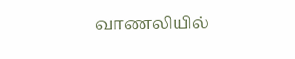வாணலியில்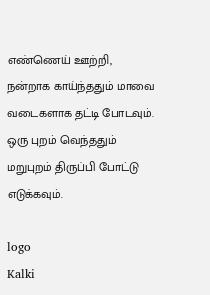எண்ணெய் ஊற்றி, நன்றாக காய்ந்ததும் மாவை வடைகளாக தட்டி போடவும். ஒரு புறம் வெந்ததும் மறுபுறம் திருப்பி போட்டு எடுக்கவும்.

logo
Kalki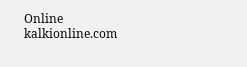Online
kalkionline.com